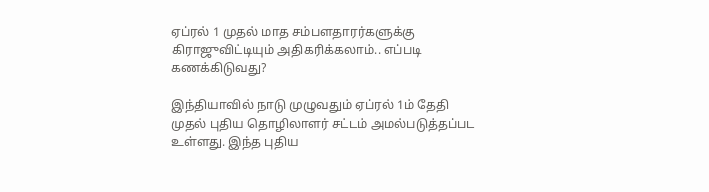ஏப்ரல் 1 முதல் மாத சம்பளதாரர்களுக்கு கிராஜுவிட்டியும் அதிகரிக்கலாம்.. எப்படி கணக்கிடுவது?

இந்தியாவில் நாடு முழுவதும் ஏப்ரல் 1ம் தேதி முதல் புதிய தொழிலாளர் சட்டம் அமல்படுத்தப்பட உள்ளது. இந்த புதிய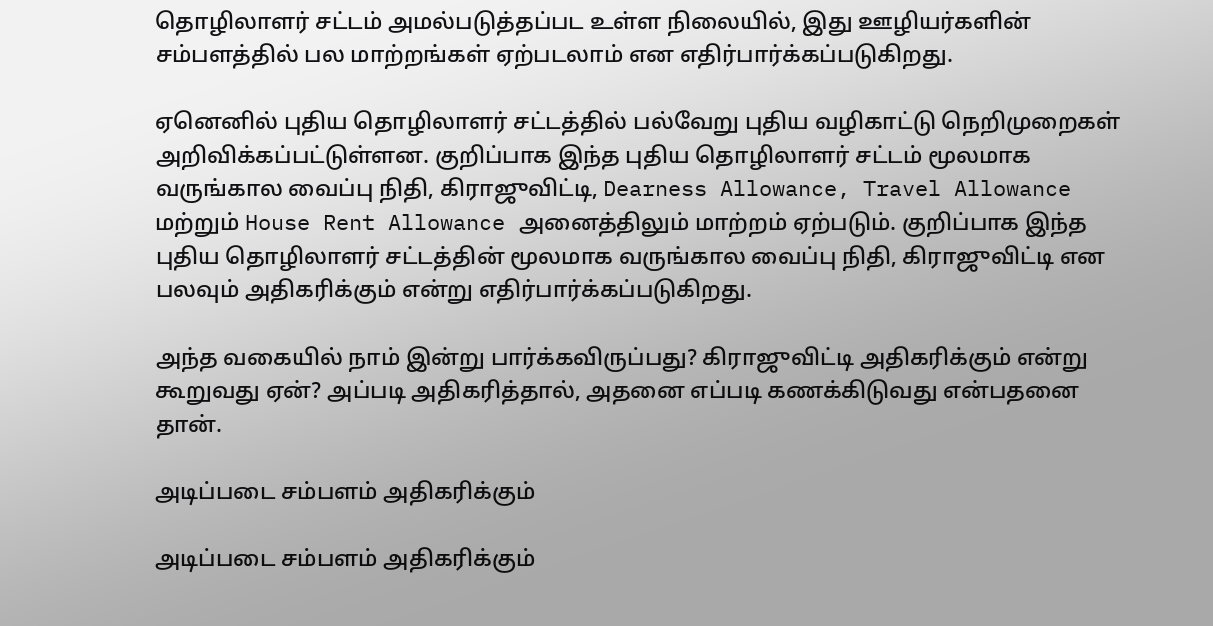தொழிலாளர் சட்டம் அமல்படுத்தப்பட உள்ள நிலையில், இது ஊழியர்களின் சம்பளத்தில் பல மாற்றங்கள் ஏற்படலாம் என எதிர்பார்க்கப்படுகிறது.

ஏனெனில் புதிய தொழிலாளர் சட்டத்தில் பல்வேறு புதிய வழிகாட்டு நெறிமுறைகள் அறிவிக்கப்பட்டுள்ளன. குறிப்பாக இந்த புதிய தொழிலாளர் சட்டம் மூலமாக வருங்கால வைப்பு நிதி, கிராஜுவிட்டி, Dearness Allowance, Travel Allowance மற்றும் House Rent Allowance அனைத்திலும் மாற்றம் ஏற்படும். குறிப்பாக இந்த புதிய தொழிலாளர் சட்டத்தின் மூலமாக வருங்கால வைப்பு நிதி, கிராஜுவிட்டி என பலவும் அதிகரிக்கும் என்று எதிர்பார்க்கப்படுகிறது.

அந்த வகையில் நாம் இன்று பார்க்கவிருப்பது? கிராஜுவிட்டி அதிகரிக்கும் என்று கூறுவது ஏன்? அப்படி அதிகரித்தால், அதனை எப்படி கணக்கிடுவது என்பதனை தான்.

அடிப்படை சம்பளம் அதிகரிக்கும்

அடிப்படை சம்பளம் அதிகரிக்கும்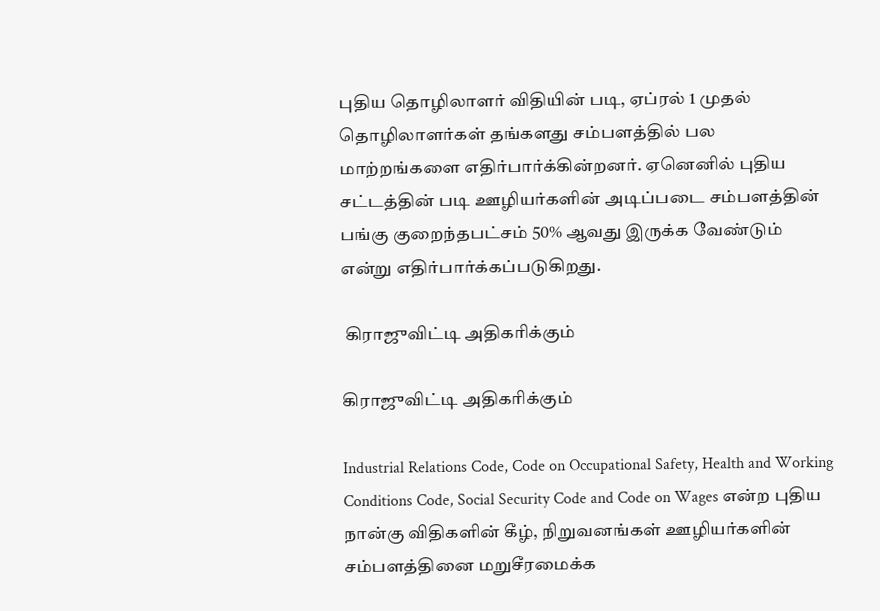புதிய தொழிலாளர் விதியின் படி, ஏப்ரல் 1 முதல் தொழிலாளர்கள் தங்களது சம்பளத்தில் பல மாற்றங்களை எதிர்பார்க்கின்றனர். ஏனெனில் புதிய சட்டத்தின் படி ஊழியர்களின் அடிப்படை சம்பளத்தின் பங்கு குறைந்தபட்சம் 50% ஆவது இருக்க வேண்டும் என்று எதிர்பார்க்கப்படுகிறது.

 கிராஜுவிட்டி அதிகரிக்கும்

கிராஜுவிட்டி அதிகரிக்கும்

Industrial Relations Code, Code on Occupational Safety, Health and Working Conditions Code, Social Security Code and Code on Wages என்ற புதிய நான்கு விதிகளின் கீழ், நிறுவனங்கள் ஊழியர்களின் சம்பளத்தினை மறுசீரமைக்க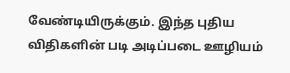வேண்டியிருக்கும். இந்த புதிய விதிகளின் படி அடிப்படை ஊழியம்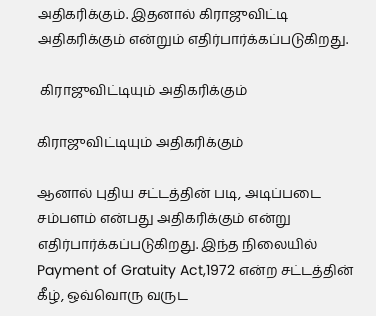அதிகரிக்கும். இதனால் கிராஜுவிட்டி அதிகரிக்கும் என்றும் எதிர்பார்க்கப்படுகிறது.

 கிராஜுவிட்டியும் அதிகரிக்கும்

கிராஜுவிட்டியும் அதிகரிக்கும்

ஆனால் புதிய சட்டத்தின் படி, அடிப்படை சம்பளம் என்பது அதிகரிக்கும் என்று எதிர்பார்க்கப்படுகிறது. இந்த நிலையில் Payment of Gratuity Act,1972 என்ற சட்டத்தின் கீழ், ஒவ்வொரு வருட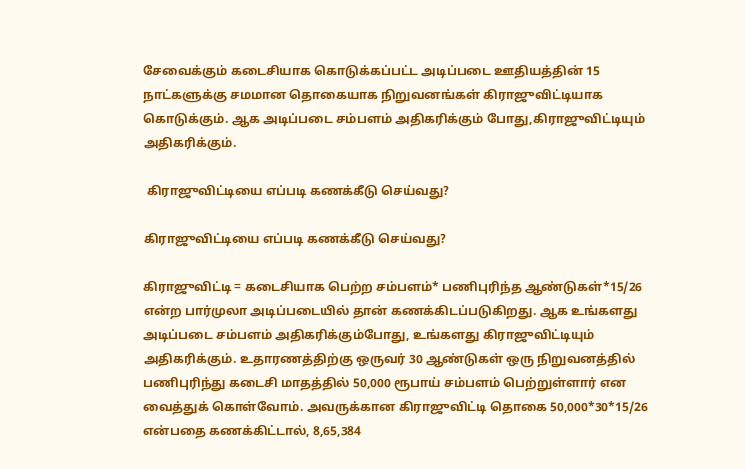சேவைக்கும் கடைசியாக கொடுக்கப்பட்ட அடிப்படை ஊதியத்தின் 15 நாட்களுக்கு சமமான தொகையாக நிறுவனங்கள் கிராஜுவிட்டியாக கொடுக்கும். ஆக அடிப்படை சம்பளம் அதிகரிக்கும் போது,கிராஜுவிட்டியும் அதிகரிக்கும்.

 கிராஜுவிட்டியை எப்படி கணக்கீடு செய்வது?

கிராஜுவிட்டியை எப்படி கணக்கீடு செய்வது?

கிராஜுவிட்டி = கடைசியாக பெற்ற சம்பளம்* பணிபுரிந்த ஆண்டுகள்*15/26 என்ற பார்முலா அடிப்படையில் தான் கணக்கிடப்படுகிறது. ஆக உங்களது அடிப்படை சம்பளம் அதிகரிக்கும்போது, உங்களது கிராஜுவிட்டியும் அதிகரிக்கும். உதாரணத்திற்கு ஒருவர் 30 ஆண்டுகள் ஒரு நிறுவனத்தில் பணிபுரிந்து கடைசி மாதத்தில் 50,000 ரூபாய் சம்பளம் பெற்றுள்ளார் என வைத்துக் கொள்வோம். அவருக்கான கிராஜுவிட்டி தொகை 50,000*30*15/26 என்பதை கணக்கிட்டால், 8,65,384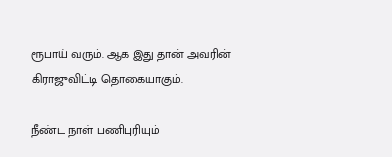ரூபாய் வரும். ஆக இது தான் அவரின் கிராஜுவிட்டி தொகையாகும்.

நீண்ட நாள் பணிபுரியும்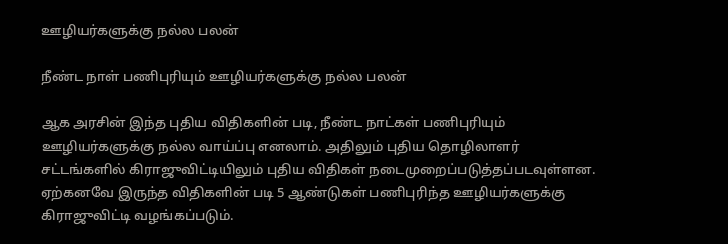ஊழியர்களுக்கு நல்ல பலன்

நீண்ட நாள் பணிபுரியும் ஊழியர்களுக்கு நல்ல பலன்

ஆக அரசின் இந்த புதிய விதிகளின் படி, நீண்ட நாட்கள் பணிபுரியும் ஊழியர்களுக்கு நல்ல வாய்ப்பு எனலாம். அதிலும் புதிய தொழிலாளர் சட்டங்களில் கிராஜுவிட்டியிலும் புதிய விதிகள் நடைமுறைப்படுத்தப்படவுள்ளன. ஏற்கனவே இருந்த விதிகளின் படி 5 ஆண்டுகள் பணிபுரிந்த ஊழியர்களுக்கு கிராஜுவிட்டி வழங்கப்படும்.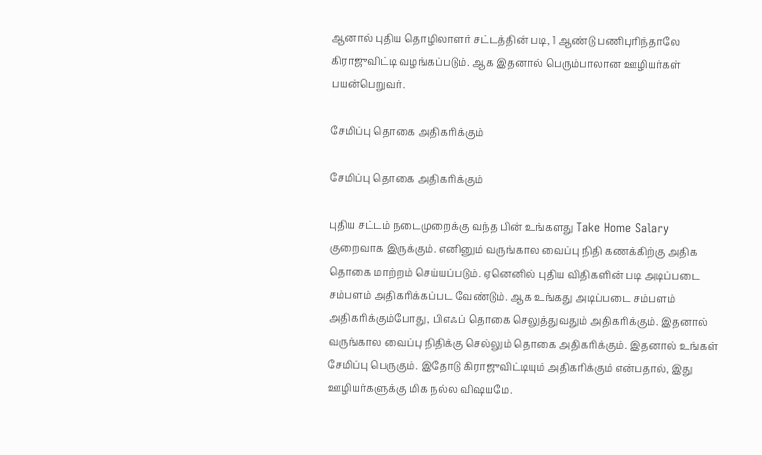ஆனால் புதிய தொழிலாளர் சட்டத்தின் படி, 1 ஆண்டு பணிபுரிந்தாலே கிராஜுவிட்டி வழங்கப்படும். ஆக இதனால் பெரும்பாலான ஊழியர்கள் பயன்பெறுவர்.

சேமிப்பு தொகை அதிகரிக்கும்

சேமிப்பு தொகை அதிகரிக்கும்

புதிய சட்டம் நடைமுறைக்கு வந்த பின் உங்களது Take Home Salary குறைவாக இருக்கும். எனினும் வருங்கால வைப்பு நிதி கணக்கிற்கு அதிக தொகை மாற்றம் செய்யப்படும். ஏனெனில் புதிய விதிகளின் படி அடிப்படை சம்பளம் அதிகரிக்கப்பட வேண்டும். ஆக உங்கது அடிப்படை சம்பளம் அதிகரிக்கும்போது, பிஎஃப் தொகை செலுத்துவதும் அதிகரிக்கும். இதனால் வருங்கால வைப்பு நிதிக்கு செல்லும் தொகை அதிகரிக்கும். இதனால் உங்கள் சேமிப்பு பெருகும். இதோடு கிராஜுவிட்டியும் அதிகரிக்கும் என்பதால், இது ஊழியர்களுக்கு மிக நல்ல விஷயமே.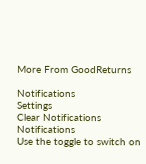More From GoodReturns

Notifications
Settings
Clear Notifications
Notifications
Use the toggle to switch on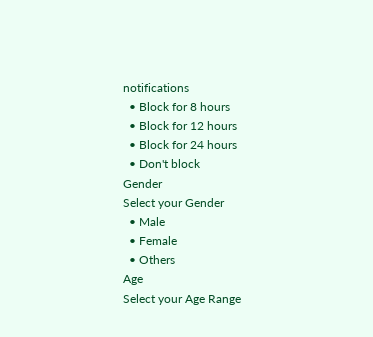notifications
  • Block for 8 hours
  • Block for 12 hours
  • Block for 24 hours
  • Don't block
Gender
Select your Gender
  • Male
  • Female
  • Others
Age
Select your Age Range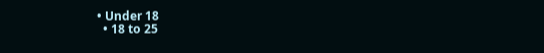• Under 18
  • 18 to 25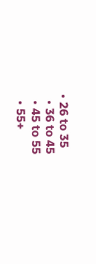• 26 to 35
  • 36 to 45
  • 45 to 55
  • 55+